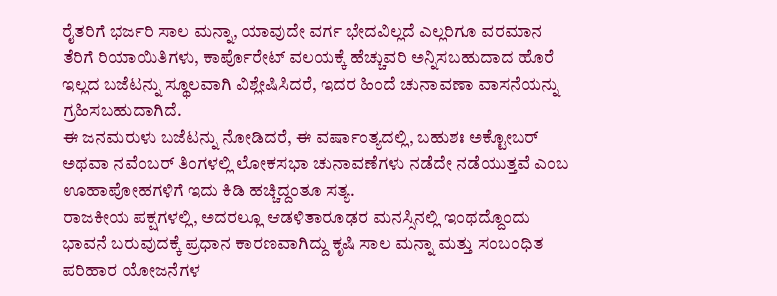ರೈತರಿಗೆ ಭರ್ಜರಿ ಸಾಲ ಮನ್ನಾ, ಯಾವುದೇ ವರ್ಗ ಭೇದವಿಲ್ಲದೆ ಎಲ್ಲರಿಗೂ ವರಮಾನ ತೆರಿಗೆ ರಿಯಾಯಿತಿಗಳು, ಕಾರ್ಪೊರೇಟ್ ವಲಯಕ್ಕೆ ಹೆಚ್ಚುವರಿ ಅನ್ನಿಸಬಹುದಾದ ಹೊರೆ ಇಲ್ಲದ ಬಜೆಟನ್ನು ಸ್ಥೂಲವಾಗಿ ವಿಶ್ಲೇಷಿಸಿದರೆ, ಇದರ ಹಿಂದೆ ಚುನಾವಣಾ ವಾಸನೆಯನ್ನು ಗ್ರಹಿಸಬಹುದಾಗಿದೆ.
ಈ ಜನಮರುಳು ಬಜೆಟನ್ನು ನೋಡಿದರೆ, ಈ ವರ್ಷಾಂತ್ಯದಲ್ಲಿ, ಬಹುಶಃ ಅಕ್ಟೋಬರ್ ಅಥವಾ ನವೆಂಬರ್ ತಿಂಗಳಲ್ಲಿ ಲೋಕಸಭಾ ಚುನಾವಣೆಗಳು ನಡೆದೇ ನಡೆಯುತ್ತವೆ ಎಂಬ ಊಹಾಪೋಹಗಳಿಗೆ ಇದು ಕಿಡಿ ಹಚ್ಚಿದ್ದಂತೂ ಸತ್ಯ.
ರಾಜಕೀಯ ಪಕ್ಷಗಳಲ್ಲಿ, ಅದರಲ್ಲೂ ಆಡಳಿತಾರೂಢರ ಮನಸ್ಸಿನಲ್ಲಿ ಇಂಥದ್ದೊಂದು ಭಾವನೆ ಬರುವುದಕ್ಕೆ ಪ್ರಧಾನ ಕಾರಣವಾಗಿದ್ದು ಕೃಷಿ ಸಾಲ ಮನ್ನಾ ಮತ್ತು ಸಂಬಂಧಿತ ಪರಿಹಾರ ಯೋಜನೆಗಳ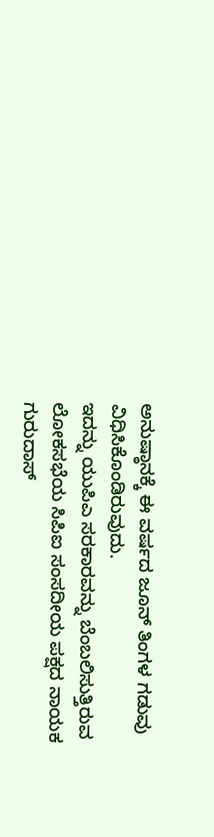ಅನುಷ್ಠಾನಕ್ಕೆ ಈ ವರ್ಷದ ಜೂನ್ ತಿಂಗಳ ಗಡುವು ವಿಧಿಸಿಕೊಂಡಿರುವುದು.
ಇದನ್ನು ಯುಪಿಎ ಸರಕಾರವನ್ನು ಬೆಂಬಲಿಸುತ್ತಿರುವ ಲೋಕಸಭೆಯ ಸಿಪಿಐ ಸಂಸದೀಯ ಪಕ್ಷದ ನಾಯಕ ಗುರುದಾಸ್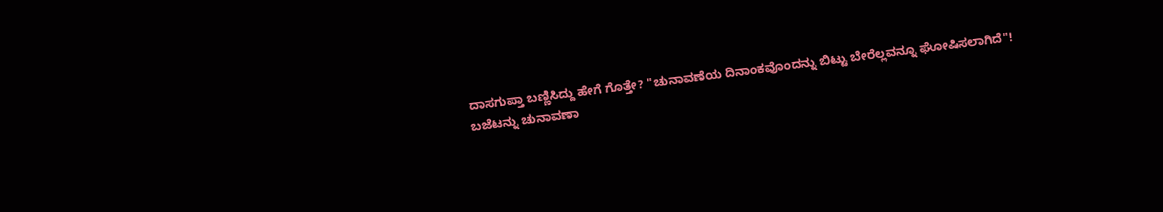ದಾಸಗುಪ್ತಾ ಬಣ್ಣಿಸಿದ್ದು ಹೇಗೆ ಗೊತ್ತೇ? "ಚುನಾವಣೆಯ ದಿನಾಂಕವೊಂದನ್ನು ಬಿಟ್ಟು ಬೇರೆಲ್ಲವನ್ನೂ ಘೋಷಿಸಲಾಗಿದೆ"!
ಬಜೆಟನ್ನು ಚುನಾವಣಾ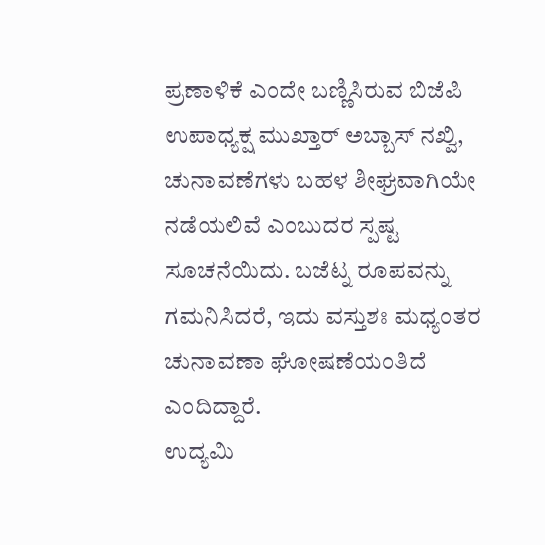ಪ್ರಣಾಳಿಕೆ ಎಂದೇ ಬಣ್ಣಿಸಿರುವ ಬಿಜೆಪಿ ಉಪಾಧ್ಯಕ್ಷ ಮುಖ್ತಾರ್ ಅಬ್ಬಾಸ್ ನಖ್ವಿ, ಚುನಾವಣೆಗಳು ಬಹಳ ಶೀಘ್ರವಾಗಿಯೇ ನಡೆಯಲಿವೆ ಎಂಬುದರ ಸ್ಪಷ್ಟ ಸೂಚನೆಯಿದು. ಬಜೆಟ್ನ ರೂಪವನ್ನು ಗಮನಿಸಿದರೆ, ಇದು ವಸ್ತುಶಃ ಮಧ್ಯಂತರ ಚುನಾವಣಾ ಘೋಷಣೆಯಂತಿದೆ ಎಂದಿದ್ದಾರೆ.
ಉದ್ಯಮಿ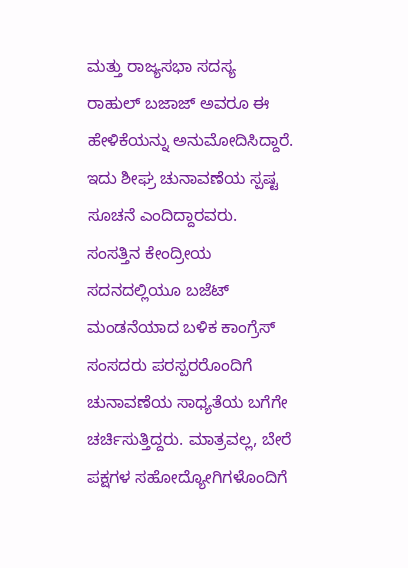ಮತ್ತು ರಾಜ್ಯಸಭಾ ಸದಸ್ಯ ರಾಹುಲ್ ಬಜಾಜ್ ಅವರೂ ಈ ಹೇಳಿಕೆಯನ್ನು ಅನುಮೋದಿಸಿದ್ದಾರೆ. ಇದು ಶೀಘ್ರ ಚುನಾವಣೆಯ ಸ್ಪಷ್ಟ ಸೂಚನೆ ಎಂದಿದ್ದಾರವರು.
ಸಂಸತ್ತಿನ ಕೇಂದ್ರೀಯ ಸದನದಲ್ಲಿಯೂ ಬಜೆಟ್ ಮಂಡನೆಯಾದ ಬಳಿಕ ಕಾಂಗ್ರೆಸ್ ಸಂಸದರು ಪರಸ್ಪರರೊಂದಿಗೆ ಚುನಾವಣೆಯ ಸಾಧ್ಯತೆಯ ಬಗೆಗೇ ಚರ್ಚಿಸುತ್ತಿದ್ದರು. ಮಾತ್ರವಲ್ಲ, ಬೇರೆ ಪಕ್ಷಗಳ ಸಹೋದ್ಯೋಗಿಗಳೊಂದಿಗೆ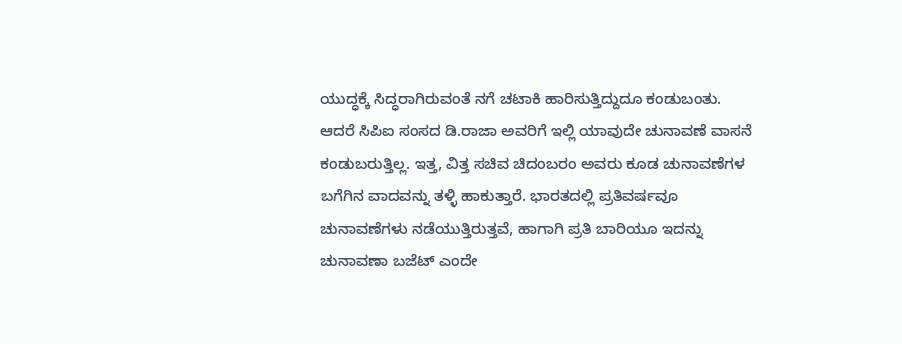ಯುದ್ಧಕ್ಕೆ ಸಿದ್ಧರಾಗಿರುವಂತೆ ನಗೆ ಚಟಾಕಿ ಹಾರಿಸುತ್ತಿದ್ದುದೂ ಕಂಡುಬಂತು.
ಆದರೆ ಸಿಪಿಐ ಸಂಸದ ಡಿ.ರಾಜಾ ಅವರಿಗೆ ಇಲ್ಲಿ ಯಾವುದೇ ಚುನಾವಣೆ ವಾಸನೆ ಕಂಡುಬರುತ್ತಿಲ್ಲ. ಇತ್ತ, ವಿತ್ತ ಸಚಿವ ಚಿದಂಬರಂ ಅವರು ಕೂಡ ಚುನಾವಣೆಗಳ ಬಗೆಗಿನ ವಾದವನ್ನು ತಳ್ಳಿ ಹಾಕುತ್ತಾರೆ. ಭಾರತದಲ್ಲಿ ಪ್ರತಿವರ್ಷವೂ ಚುನಾವಣೆಗಳು ನಡೆಯುತ್ತಿರುತ್ತವೆ, ಹಾಗಾಗಿ ಪ್ರತಿ ಬಾರಿಯೂ ಇದನ್ನು ಚುನಾವಣಾ ಬಜೆಟ್ ಎಂದೇ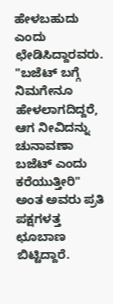ಹೇಳಬಹುದು ಎಂದು ಛೇಡಿಸಿದ್ದಾರವರು.
"ಬಜೆಟ್ ಬಗ್ಗೆ ನಿಮಗೇನೂ ಹೇಳಲಾಗದಿದ್ದರೆ, ಆಗ ನೀವಿದನ್ನು ಚುನಾವಣಾ ಬಜೆಟ್ ಎಂದು ಕರೆಯುತ್ತೀರಿ" ಅಂತ ಅವರು ಪ್ರತಿ ಪಕ್ಷಗಳತ್ತ ಛೂಬಾಣ ಬಿಟ್ಟಿದ್ದಾರೆ.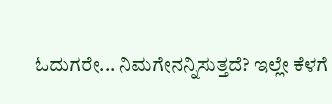ಓದುಗರೇ... ನಿಮಗೇನನ್ನಿಸುತ್ತದೆ? ಇಲ್ಲೇ ಕೆಳಗೆ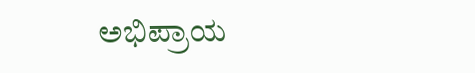ಅಭಿಪ್ರಾಯ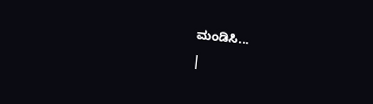ಮಂಡಿಸಿ...
|